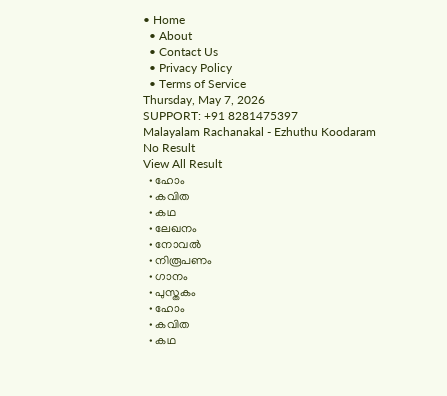• Home
  • About
  • Contact Us
  • Privacy Policy
  • Terms of Service
Thursday, May 7, 2026
SUPPORT: +91 8281475397
Malayalam Rachanakal - Ezhuthu Koodaram
No Result
View All Result
  • ഹോം
  • കവിത
  • കഥ
  • ലേഖനം
  • നോവൽ
  • നിരൂപണം
  • ഗാനം
  • പുസ്തകം
  • ഹോം
  • കവിത
  • കഥ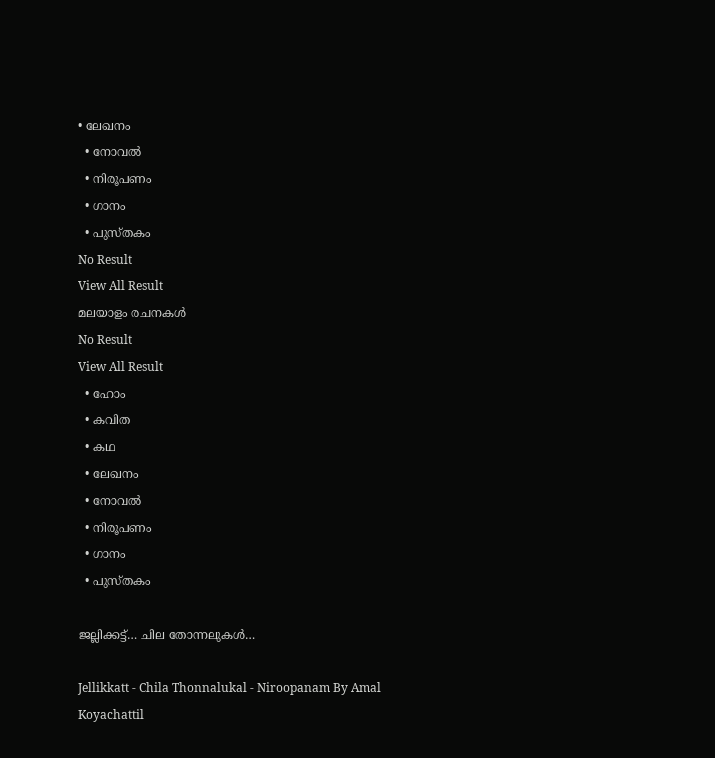• ലേഖനം
  • നോവൽ
  • നിരൂപണം
  • ഗാനം
  • പുസ്തകം
No Result
View All Result
മലയാളം രചനകൾ
No Result
View All Result
  • ഹോം
  • കവിത
  • കഥ
  • ലേഖനം
  • നോവൽ
  • നിരൂപണം
  • ഗാനം
  • പുസ്തകം

ജല്ലിക്കട്ട്… ചില തോന്നലുകൾ…

Jellikkatt - Chila Thonnalukal - Niroopanam By Amal Koyachattil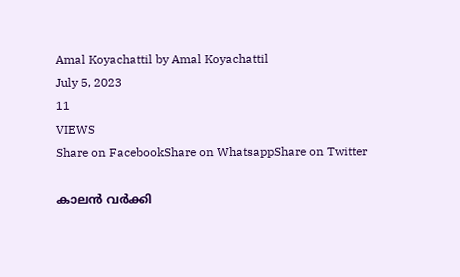Amal Koyachattil by Amal Koyachattil
July 5, 2023
11
VIEWS
Share on FacebookShare on WhatsappShare on Twitter

കാലൻ വർക്കി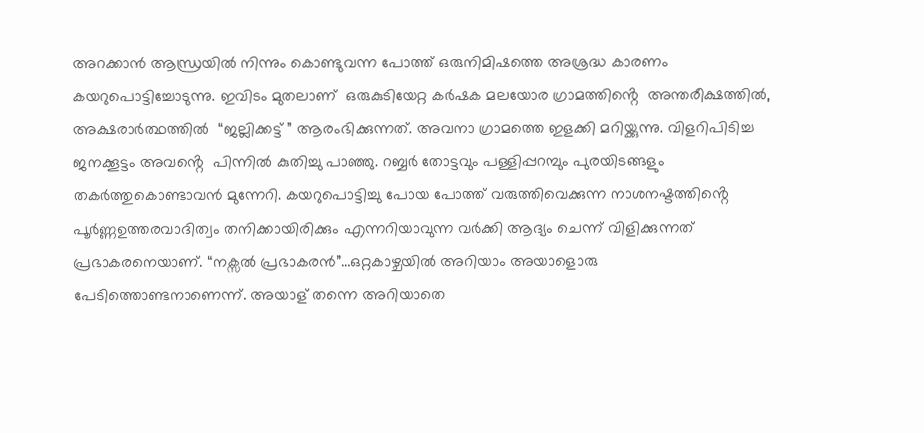അറക്കാൻ ആന്ധ്രയിൽ നിന്നും കൊണ്ടുവന്ന പോത്ത് ഒരുനിമിഷത്തെ അശ്രദ്ധ കാരണം കയറുപൊട്ടിച്ചോടുന്നു. ഇവിടം മുതലാണ്  ഒരുകുടിയേറ്റ കർഷക മലയോര ഗ്രാമത്തിൻ്റെ  അന്തരീക്ഷത്തിൽ, അക്ഷരാർത്ഥത്തിൽ  “ജല്ലിക്കട്ട് ” ആരംഭിക്കുന്നത്. അവനാ ഗ്രാമത്തെ ഇളക്കി മറിയ്ക്കുന്നു. വിളറിപിടിച്ച ജനക്കൂട്ടം അവൻ്റെ  പിന്നിൽ കുതിച്ചു പാഞ്ഞു. റബ്ബർ തോട്ടവും പള്ളിപ്പറമ്പും പുരയിടങ്ങളും തകർത്തുകൊണ്ടാവൻ മുന്നേറി. കയറുപൊട്ടിച്ചു പോയ പോത്ത് വരുത്തിവെക്കുന്ന നാശനഷ്ടത്തിൻ്റെ  പൂർണ്ണഉത്തരവാദിത്വം തനിക്കായിരിക്കും എന്നറിയാവുന്ന വർക്കി ആദ്യം ചെന്ന് വിളിക്കുന്നത് പ്രഭാകരനെയാണ്. “നക്സൽ പ്രഭാകരൻ”…ഒറ്റകാഴ്ചയിൽ അറിയാം അയാളൊരു പേടിത്തൊണ്ടനാണെന്ന്. അയാള് തന്നെ അറിയാതെ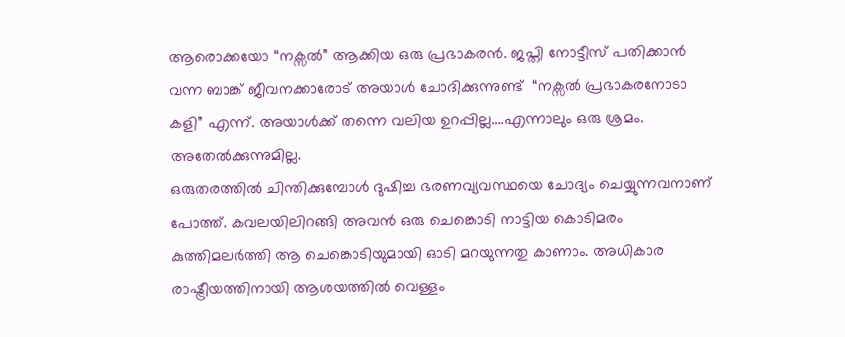ആരൊക്കയോ “നക്സൽ” ആക്കിയ ഒരു പ്രഭാകരൻ. ജപ്തി നോട്ടീസ് പതിക്കാൻ വന്ന ബാങ്ക് ജീവനക്കാരോട് അയാൾ ചോദിക്കുന്നുണ്ട്  “നക്സൽ പ്രഭാകരനോടാ കളി” എന്ന്. അയാൾക്ക് തന്നെ വലിയ ഉറപ്പില്ല….എന്നാലും ഒരു ശ്രമം. അതേൽക്കുന്നുമില്ല.
ഒരുതരത്തിൽ ചിന്തിക്കുമ്പോൾ ദുഷിച്ച ഭരണവ്യവസ്ഥയെ ചോദ്യം ചെയ്യുന്നവനാണ് പോത്ത്. കവലയിലിറങ്ങി അവൻ ഒരു ചെങ്കൊടി നാട്ടിയ കൊടിമരം കുത്തിമലർത്തി ആ ചെങ്കൊടിയുമായി ഓടി മറയുന്നതു കാണാം. അധികാര രാഷ്ട്രീയത്തിനായി ആശയത്തിൽ വെള്ളം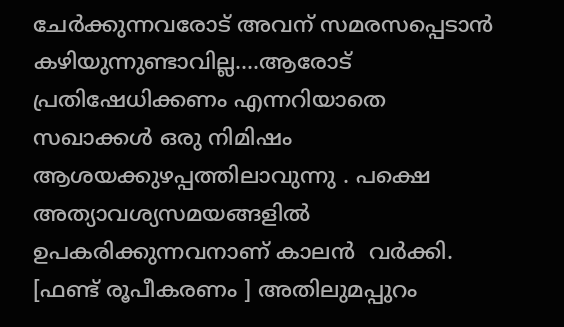ചേർക്കുന്നവരോട് അവന്‌ സമരസപ്പെടാൻ കഴിയുന്നുണ്ടാവില്ല….ആരോട് പ്രതിഷേധിക്കണം എന്നറിയാതെ സഖാക്കൾ ഒരു നിമിഷം ആശയക്കുഴപ്പത്തിലാവുന്നു . പക്ഷെ അത്യാവശ്യസമയങ്ങളിൽ ഉപകരിക്കുന്നവനാണ് കാലൻ  വർക്കി. [ഫണ്ട് രൂപീകരണം ] അതിലുമപ്പുറം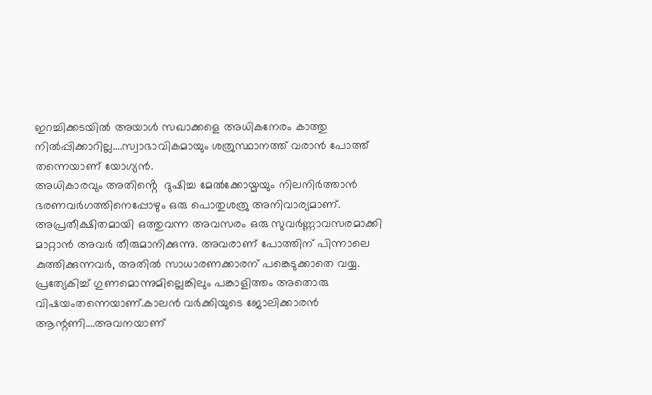ഇറച്ചിക്കടയിൽ അയാൾ സഖാക്കളെ അധികനേരം കാത്തു നിൽപ്പിക്കാറില്ല….സ്വാഭാവികമായും ശത്രുസ്ഥാനത്ത് വരാൻ പോത്ത് തന്നെയാണ് യോഗ്യൻ.
അധികാരവും അതിൻ്റെ  ദുഷിച്ച മേൽക്കോയ്മയും നിലനിർത്താൻ ഭരണവർഗത്തിനെപ്പോഴും ഒരു പൊതുശത്രു അനിവാര്യമാണ്. അപ്രതീക്ഷിതമായി ഒത്തുവന്ന അവസരം ഒരു സുവർണ്ണാവസരമാക്കി മാറ്റാൻ അവർ തീരുമാനിക്കുന്നു. അവരാണ് പോത്തിന് പിന്നാലെ കുത്തിക്കുന്നവർ, അതിൽ സാധാരണക്കാരന് പങ്കെടുക്കാതെ വയ്യ. പ്രത്യേകിച്ച് ഗുണമൊന്നുമില്ലെങ്കിലും പങ്കാളിത്തം അതൊരു വിഷയംതന്നെയാണ്.കാലൻ വർക്കിയുടെ ജോലിക്കാരൻ ആന്റണി….അവനയാണ്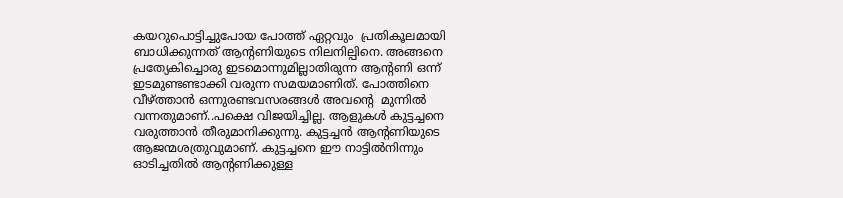കയറുപൊട്ടിച്ചുപോയ പോത്ത് ഏറ്റവും  പ്രതികൂലമായി ബാധിക്കുന്നത് ആന്റണിയുടെ നിലനില്പിനെ. അങ്ങനെ പ്രത്യേകിച്ചൊരു ഇടമൊന്നുമില്ലാതിരുന്ന ആന്റണി ഒന്ന് ഇടമുണ്ടണ്ടാക്കി വരുന്ന സമയമാണിത്. പോത്തിനെ വീഴ്ത്താൻ ഒന്നുരണ്ടവസരങ്ങൾ അവൻ്റെ  മുന്നിൽ വന്നതുമാണ്..പക്ഷെ വിജയിച്ചില്ല. ആളുകൾ കുട്ടച്ചനെ വരുത്താൻ തീരുമാനിക്കുന്നു. കുട്ടച്ചൻ ആന്റണിയുടെ ആജന്മശത്രുവുമാണ്. കുട്ടച്ചനെ ഈ നാട്ടിൽനിന്നും ഓടിച്ചതിൽ ആന്റണിക്കുള്ള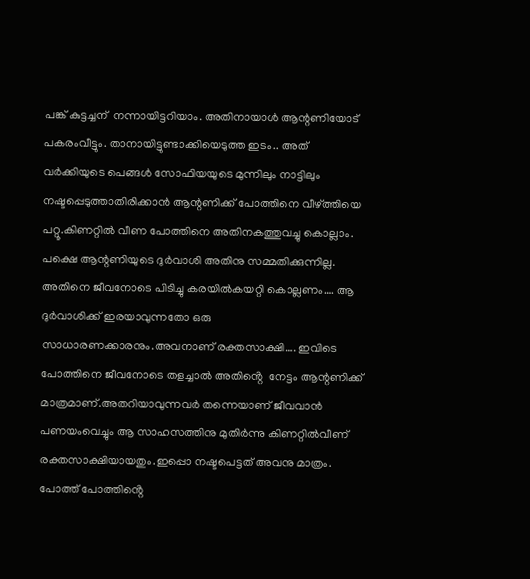പങ്ക് കുട്ടച്ചന്  നന്നായിട്ടറിയാം. അതിനായാൾ ആന്റണിയോട് പകരംവീട്ടും. താനായിട്ടുണ്ടാക്കിയെടുത്ത ഇടം.. അത് വർക്കിയുടെ പെങ്ങൾ സോഫിയയുടെ മുന്നിലും നാട്ടിലും നഷ്ടപ്പെടുത്താതിരിക്കാൻ ആന്റണിക്ക് പോത്തിനെ വീഴ്ത്തിയെ പറ്റൂ.കിണറ്റിൽ വീണ പോത്തിനെ അതിനകത്തുവച്ചു കൊല്ലാം. പക്ഷെ ആന്റണിയുടെ ദുർവാശി അതിനു സമ്മതിക്കുന്നില്ല. അതിനെ ജീവനോടെ പിടിച്ചു കരയിൽകയറ്റി കൊല്ലണം…. ആ ദുർവാശിക്ക്‌ ഇരയാവുന്നതോ ഒരു സാധാരണക്കാരനും.അവനാണ് രക്തസാക്ഷി…. ഇവിടെ പോത്തിനെ ജീവനോടെ തളച്ചാൽ അതിൻ്റെ  നേട്ടം ആന്റണിക്ക് മാത്രമാണ്.അതറിയാവുന്നവർ തന്നെയാണ് ജീവവാൻ പണയംവെച്ചും ആ സാഹസത്തിനു മുതിർന്നു കിണറ്റിൽവീണ് രക്തസാക്ഷിയായതും.ഇപ്പൊ നഷ്ടപെട്ടത് അവനു മാത്രം. പോത്ത് പോത്തിൻ്റെ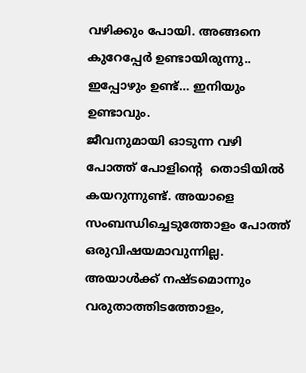വഴിക്കും പോയി. അങ്ങനെ കുറേപ്പേർ ഉണ്ടായിരുന്നു.. ഇപ്പോഴും ഉണ്ട്… ഇനിയും ഉണ്ടാവും.
ജീവനുമായി ഓടുന്ന വഴി പോത്ത് പോളിൻ്റെ  തൊടിയിൽ കയറുന്നുണ്ട്. അയാളെ സംബന്ധിച്ചെടുത്തോളം പോത്ത് ഒരുവിഷയമാവുന്നില്ല. അയാൾക്ക്‌ നഷ്ടമൊന്നും വരുതാത്തിടത്തോളം,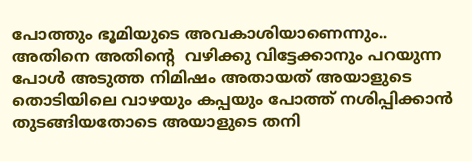പോത്തും ഭൂമിയുടെ അവകാശിയാണെന്നും.. അതിനെ അതിൻ്റെ  വഴിക്കു വിട്ടേക്കാനും പറയുന്ന പോൾ അടുത്ത നിമിഷം അതായത് അയാളുടെ തൊടിയിലെ വാഴയും കപ്പയും പോത്ത് നശിപ്പിക്കാൻ തുടങ്ങിയതോടെ അയാളുടെ തനി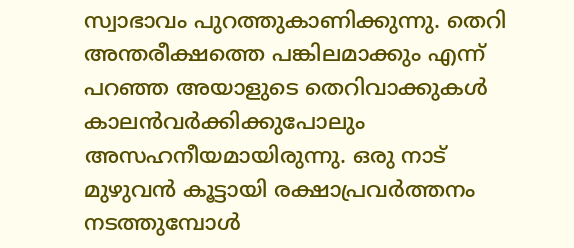സ്വാഭാവം പുറത്തുകാണിക്കുന്നു. തെറി അന്തരീക്ഷത്തെ പങ്കിലമാക്കും എന്ന് പറഞ്ഞ അയാളുടെ തെറിവാക്കുകൾ കാലൻവർക്കിക്കുപോലും അസഹനീയമായിരുന്നു. ഒരു നാട് മുഴുവൻ കൂട്ടായി രക്ഷാപ്രവർത്തനം നടത്തുമ്പോള്‍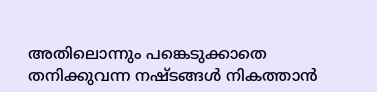അതിലൊന്നും പങ്കെടുക്കാതെ തനിക്കുവന്ന നഷ്ടങ്ങള്‍ നികത്താന്‍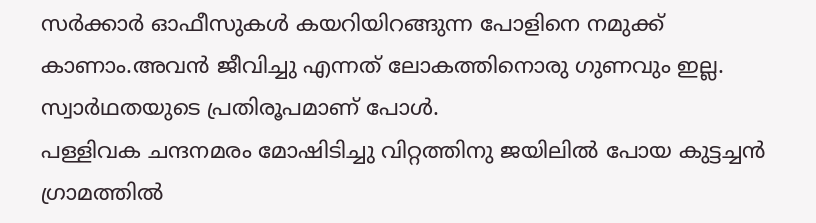സര്‍ക്കാര്‍ ഓഫീസുകള്‍ കയറിയിറങ്ങുന്ന പോളിനെ നമുക്ക് കാണാം.അവന്‍ ജീവിച്ചു എന്നത് ലോകത്തിനൊരു ഗുണവും ഇല്ല. സ്വാര്‍ഥതയുടെ പ്രതിരൂപമാണ് പോള്‍.
പള്ളിവക ചന്ദനമരം മോഷിടിച്ചു വിറ്റത്തിനു ജയിലില്‍ പോയ കുട്ടച്ചന്‍ ഗ്രാമത്തില്‍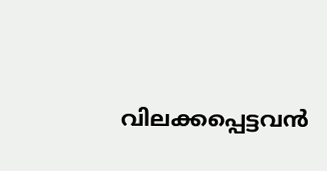വിലക്കപ്പെട്ടവന്‍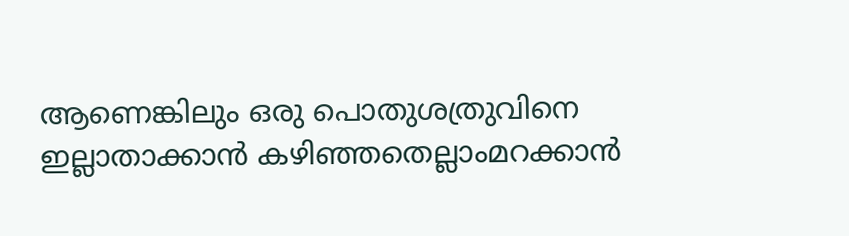ആണെങ്കിലും ഒരു പൊതുശത്രുവിനെ ഇല്ലാതാക്കാന്‍ കഴിഞ്ഞതെല്ലാംമറക്കാന്‍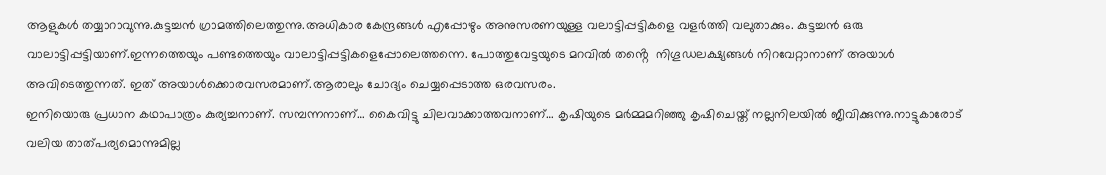ആളുകള്‍ തയ്യാറാവുന്നു.കുട്ടച്ചന്‍ ഗ്രാമത്തിലെത്തുന്നു.അധികാര കേന്ദ്രങ്ങള്‍ എപ്പോഴും അനുസരണയുള്ള വലാട്ടിപ്പട്ടികളെ വളര്‍ത്തി വലുതാക്കും. കുട്ടച്ചന്‍ ഒരു വാലാട്ടിപ്പട്ടിയാണ്.ഇന്നത്തെയും പണ്ടത്തെയും വാലാട്ടിപ്പട്ടികളെപ്പോലെത്തന്നെ. പോത്തുവേട്ടയുടെ മറവില്‍ തൻ്റെ  നിഗൂഡലക്ഷ്യങ്ങള്‍ നിറവേറ്റാനാണ് അയാള്‍ അവിടെത്തുന്നത്. ഇത് അയാള്‍ക്കൊരവസരമാണ്.ആരാലും ചോദ്യം ചെയ്യപ്പെടാത്ത ഒരവസരം.
ഇനിയൊരു പ്രധാന കഥാപാത്രം കുര്യച്ചനാണ്. സമ്പന്നനാണ്… കൈവിട്ടു ചിലവാക്കാത്തവനാണ്… കൃഷിയുടെ മർമ്മമറിഞ്ഞു കൃഷിചെയ്ത് നല്ലനിലയിൽ ജീവിക്കുന്നു.നാട്ടുകാരോട് വലിയ താത്പര്യമൊന്നുമില്ല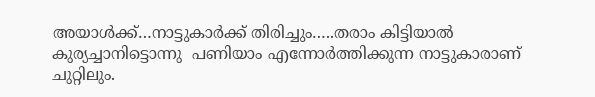അയാൾക്ക്…നാട്ടുകാർക്ക് തിരിച്ചും…..തരാം കിട്ടിയാൽ കുര്യച്ചാനിട്ടൊന്നു  പണിയാം എന്നോർത്തിക്കുന്ന നാട്ടുകാരാണ് ചുറ്റിലും.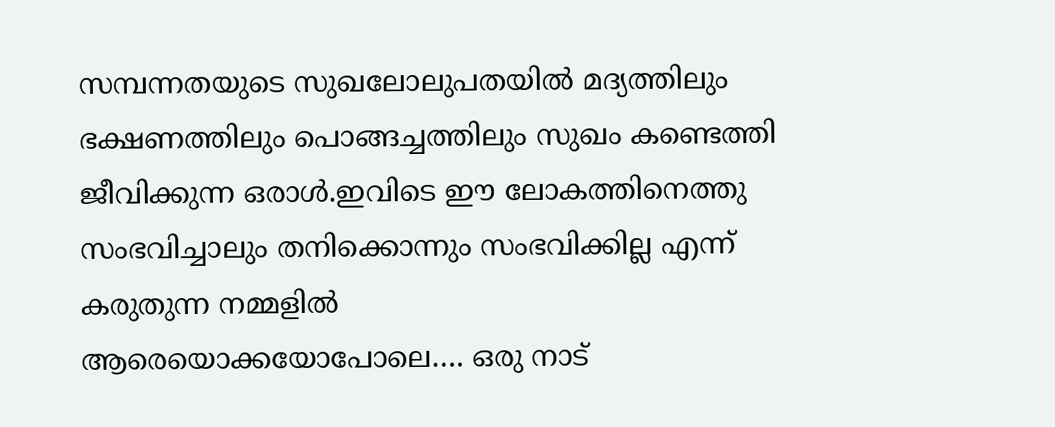സമ്പന്നതയുടെ സുഖലോലുപതയിൽ മദ്യത്തിലും ഭക്ഷണത്തിലും പൊങ്ങച്ചത്തിലും സുഖം കണ്ടെത്തി ജീവിക്കുന്ന ഒരാൾ.ഇവിടെ ഈ ലോകത്തിനെത്തു സംഭവിച്ചാലും തനിക്കൊന്നും സംഭവിക്കില്ല എന്ന് കരുതുന്ന നമ്മളിൽ
ആരെയൊക്കയോപോലെ…. ഒരു നാട്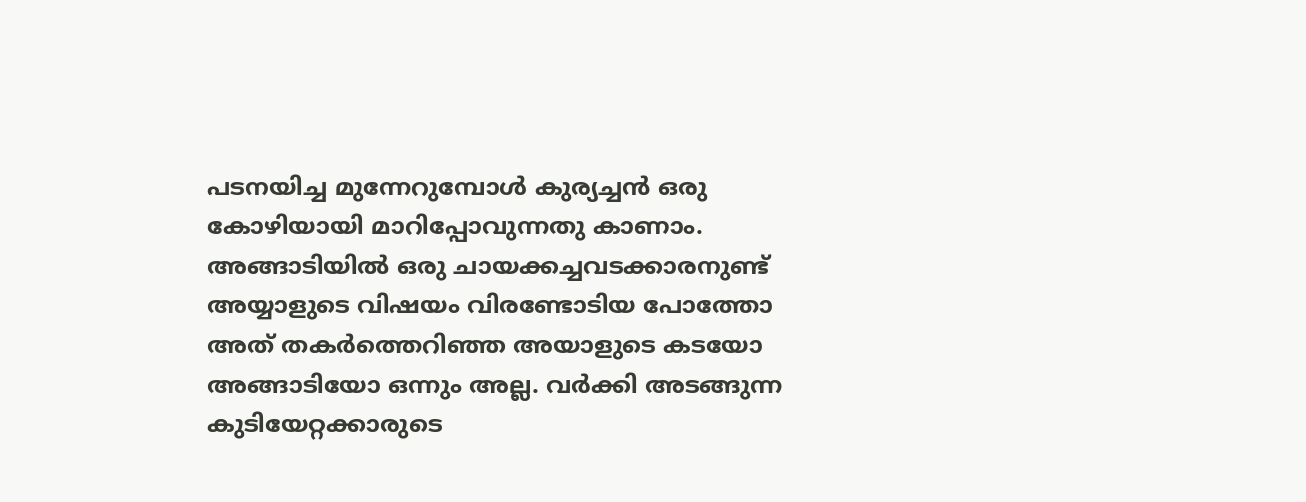പടനയിച്ച മുന്നേറുമ്പോൾ കുര്യച്ചൻ ഒരു കോഴിയായി മാറിപ്പോവുന്നതു കാണാം.
അങ്ങാടിയിൽ ഒരു ചായക്കച്ചവടക്കാരനുണ്ട് അയ്യാളുടെ വിഷയം വിരണ്ടോടിയ പോത്തോ അത് തകർത്തെറിഞ്ഞ അയാളുടെ കടയോ അങ്ങാടിയോ ഒന്നും അല്ല. വർക്കി അടങ്ങുന്ന കുടിയേറ്റക്കാരുടെ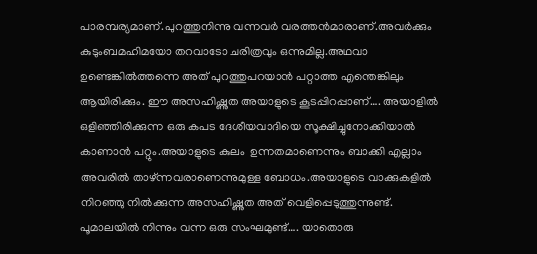പാരമ്പര്യമാണ്.പുറത്തുനിന്നു വന്നവർ വരത്തൻമാരാണ്.അവർക്കും കുടുംബമഹിമയോ തറവാടോ ചരിത്രവും ഒന്നുമില്ല.അഥവാ ഉണ്ടെങ്കിൽത്തന്നെ അത് പുറത്തുപറയാൻ പറ്റാത്ത എന്തെങ്കിലും ആയിരിക്കും. ഈ അസഹിഷ്ണുത അയാളുടെ കൂടപ്പിറപ്പാണ്…. അയാളിൽ ഒളിഞ്ഞിരിക്കുന്ന ഒരു കപട ദേശീയവാദിയെ സൂക്ഷിച്ചുനോക്കിയാൽ കാണാൻ പറ്റും.അയാളുടെ കുലം  ഉന്നതമാണെന്നും ബാക്കി എല്ലാം അവരിൽ താഴ്ന്നവരാണെന്നുമുള്ള ബോധം.അയാളുടെ വാക്കുകളിൽ നിറഞ്ഞു നിൽക്കുന്ന അസഹിഷ്ണുത അത് വെളിപ്പെടുത്തുന്നുണ്ട്.
പൂമാലയിൽ നിന്നും വന്ന ഒരു സംഘമുണ്ട്…. യാതൊരു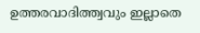ഉത്തരവാദിത്ത്വവും ഇല്ലാതെ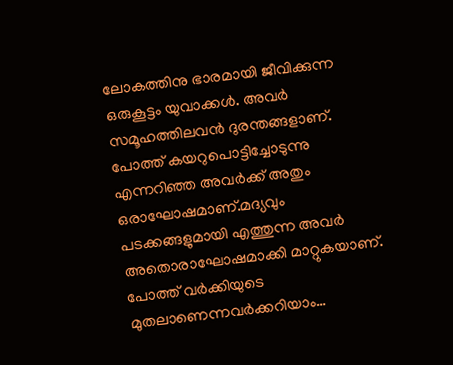ലോകത്തിനു ഭാരമായി ജീവിക്കുന്ന ഒരുകൂട്ടം യുവാക്കൾ. അവർ സമൂഹത്തിലവൻ ദുരന്തങ്ങളാണ്. പോത്ത് കയറുപൊട്ടിച്ചോടുന്നു എന്നറിഞ്ഞ അവർക്ക് അതും ഒരാഘോഷമാണ്.മദ്യവും പടക്കങ്ങളുമായി എത്തുന്ന അവർ അതൊരാഘോഷമാക്കി മാറ്റുകയാണ്. പോത്ത് വർക്കിയുടെ മുതലാണെന്നവർക്കറിയാം…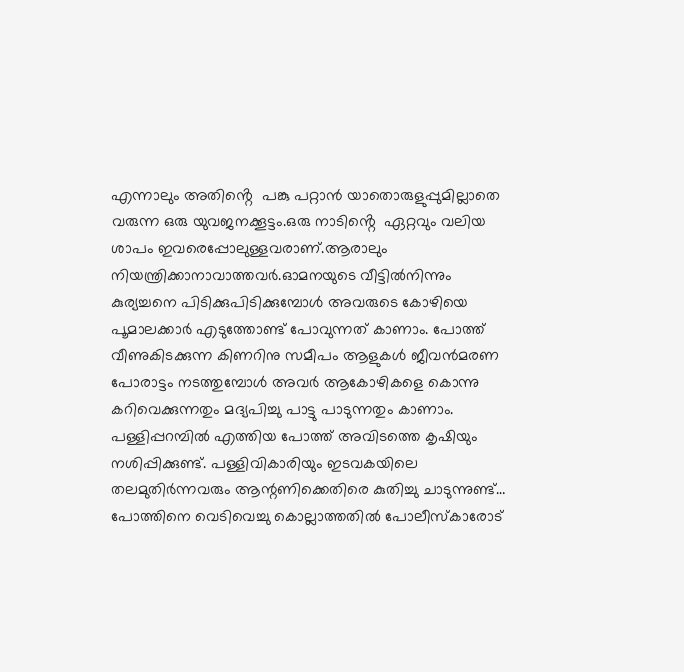എന്നാലും അതിൻ്റെ  പങ്കു പറ്റാൻ യാതൊരുളുപ്പുമില്ലാതെ വരുന്ന ഒരു യുവജനക്കൂട്ടം.ഒരു നാടിൻ്റെ  ഏറ്റവും വലിയ ശാപം ഇവരെപ്പോലുള്ളവരാണ്.ആരാലും നിയന്ത്രിക്കാനാവാത്തവർ.ഓമനയുടെ വീട്ടിൽനിന്നും കുര്യച്ചനെ പിടിക്കുപിടിക്കുമ്പോൾ അവരുടെ കോഴിയെ പൂമാലക്കാർ എടുത്തോണ്ട് പോവുന്നത് കാണാം. പോത്ത് വീണുകിടക്കുന്ന കിണറിനു സമീപം ആളുകൾ ജീവൻമരണ പോരാട്ടം നടത്തുമ്പോൾ അവർ ആകോഴികളെ കൊന്നു കറിവെക്കുന്നതും മദ്യപിച്ചു പാട്ടു പാടുന്നതും കാണാം.
പള്ളിപ്പറമ്പിൽ എത്തിയ പോത്ത് അവിടത്തെ കൃഷിയും നശിപ്പിക്കുണ്ട്. പള്ളിവികാരിയും ഇടവകയിലെ തലമുതിർന്നവരും ആന്റണിക്കെതിരെ കുതിച്ചു ചാടുന്നുണ്ട്… പോത്തിനെ വെടിവെച്ചു കൊല്ലാത്തതിൽ പോലീസ്‌കാരോട്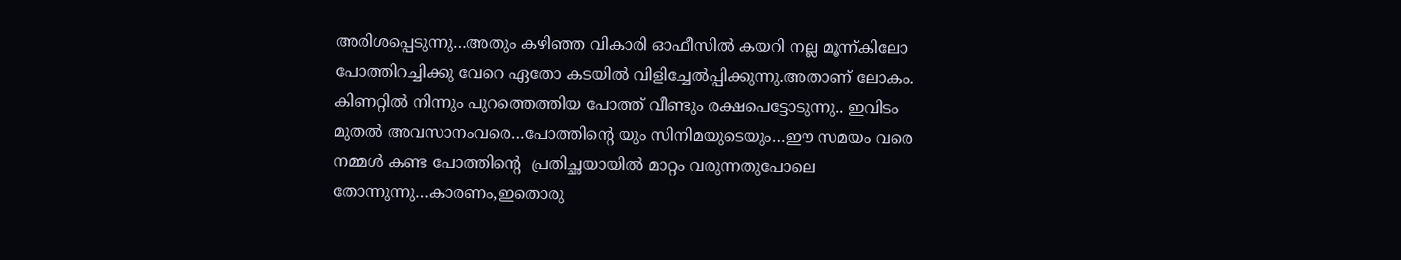അരിശപ്പെടുന്നു…അതും കഴിഞ്ഞ വികാരി ഓഫീസിൽ കയറി നല്ല മൂന്ന്കിലോ പോത്തിറച്ചിക്കു വേറെ ഏതോ കടയിൽ വിളിച്ചേൽപ്പിക്കുന്നു.അതാണ് ലോകം.
കിണറ്റിൽ നിന്നും പുറത്തെത്തിയ പോത്ത് വീണ്ടും രക്ഷപെട്ടോടുന്നു.. ഇവിടം മുതൽ അവസാനംവരെ…പോത്തിൻ്റെ യും സിനിമയുടെയും…ഈ സമയം വരെ നമ്മൾ കണ്ട പോത്തിൻ്റെ  പ്രതിച്ഛയായിൽ മാറ്റം വരുന്നതുപോലെ തോന്നുന്നു…കാരണം,ഇതൊരു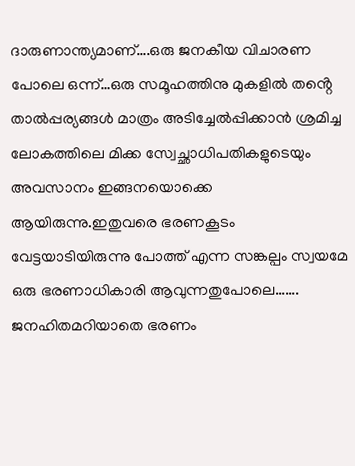ദാരുണാന്ത്യമാണ്….ഒരു ജനകീയ വിചാരണ പോലെ ഒന്ന്…ഒരു സമൂഹത്തിനു മുകളിൽ തൻ്റെ  താൽപ്പര്യങ്ങൾ മാത്രം അടിച്ചേൽപ്പിക്കാൻ ശ്രമിച്ച ലോകത്തിലെ മിക്ക സ്വേച്ഛാധിപതികളുടെയും അവസാനം ഇങ്ങനയൊക്കെ ആയിരുന്നു.ഇതുവരെ ഭരണകൂടം വേട്ടയാടിയിരുന്നു പോത്ത് എന്ന സങ്കല്പം സ്വയമേ ഒരു ഭരണാധികാരി ആവുന്നതുപോലെ……. ജനഹിതമറിയാതെ ഭരണം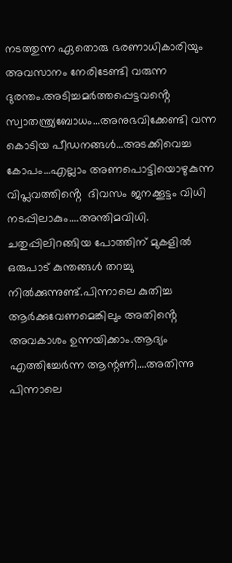നടത്തുന്ന ഏതൊരു ഭരണാധികാരിയും അവസാനം നേരിടേണ്ടി വരുന്ന ദുരന്തം.അടിച്ചമർത്തപ്പെട്ടവൻ്റെ  സ്വാതന്ത്ര്യബോധം…അനുഭവിക്കേണ്ടി വന്ന കൊടിയ പീഡനങ്ങൾ…അടക്കിവെച്ച കോപം…എല്ലാം അണപൊട്ടിയൊഴുകുന്ന വിപ്ലവത്തിൻ്റെ  ദിവസം ജനക്കൂട്ടം വിധി നടപ്പിലാകും….അന്തിമവിധി.
ചതുപ്പിലിറങ്ങിയ പോത്തിന് മുകളിൽ ഒരുപാട് കുന്തങ്ങൾ തറച്ചു നിൽക്കുന്നുണ്ട്.പിന്നാലെ കുതിച്ച ആർക്കുവേണമെങ്കിലും അതിൻ്റെ  അവകാശം ഉന്നയിക്കാം.ആദ്യം എത്തിച്ചേർന്ന ആന്റണി….അതിന്നു പിന്നാലെ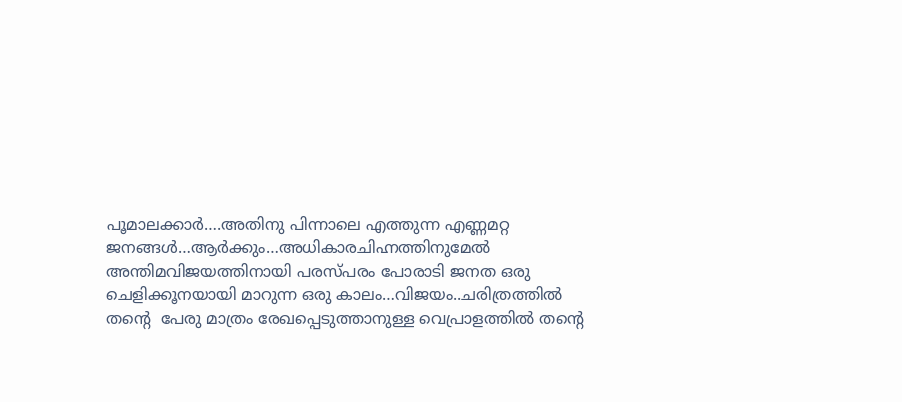പൂമാലക്കാർ….അതിനു പിന്നാലെ എത്തുന്ന എണ്ണമറ്റ ജനങ്ങൾ…ആർക്കും…അധികാരചിഹ്നത്തിനുമേൽ അന്തിമവിജയത്തിനായി പരസ്പരം പോരാടി ജനത ഒരു ചെളിക്കൂനയായി മാറുന്ന ഒരു കാലം…വിജയം..ചരിത്രത്തിൽ തൻ്റെ  പേരു മാത്രം രേഖപ്പെടുത്താനുള്ള വെപ്രാളത്തിൽ തൻ്റെ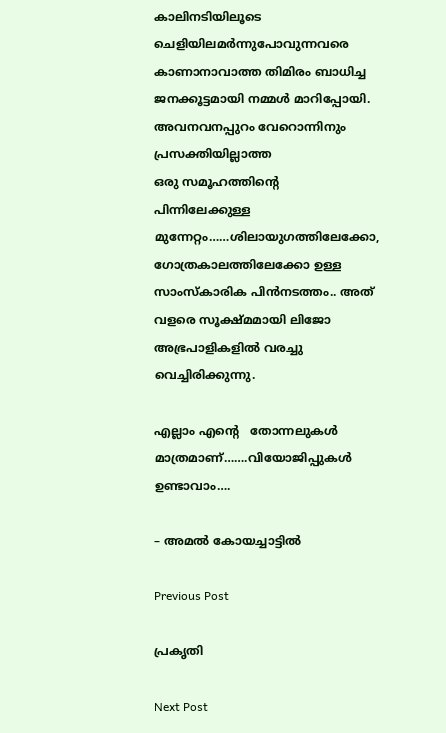കാലിനടിയിലൂടെ ചെളിയിലമർന്നുപോവുന്നവരെ കാണാനാവാത്ത തിമിരം ബാധിച്ച ജനക്കൂട്ടമായി നമ്മൾ മാറിപ്പോയി. അവനവനപ്പുറം വേറൊന്നിനും പ്രസക്തിയില്ലാത്ത
ഒരു സമൂഹത്തിൻ്റെ  പിന്നിലേക്കുള്ള മുന്നേറ്റം……ശിലായുഗത്തിലേക്കോ, ഗോത്രകാലത്തിലേക്കോ ഉള്ള സാംസ്കാരിക പിൻനടത്തം.. അത് വളരെ സൂക്ഷ്മമായി ലിജോ അഭ്രപാളികളിൽ വരച്ചു വെച്ചിരിക്കുന്നു.

എല്ലാം എൻ്റെ   തോന്നലുകൾ മാത്രമാണ്…….വിയോജിപ്പുകൾ ഉണ്ടാവാം….

– അമൽ കോയച്ചാട്ടിൽ

Previous Post

പ്രകൃതി

Next Post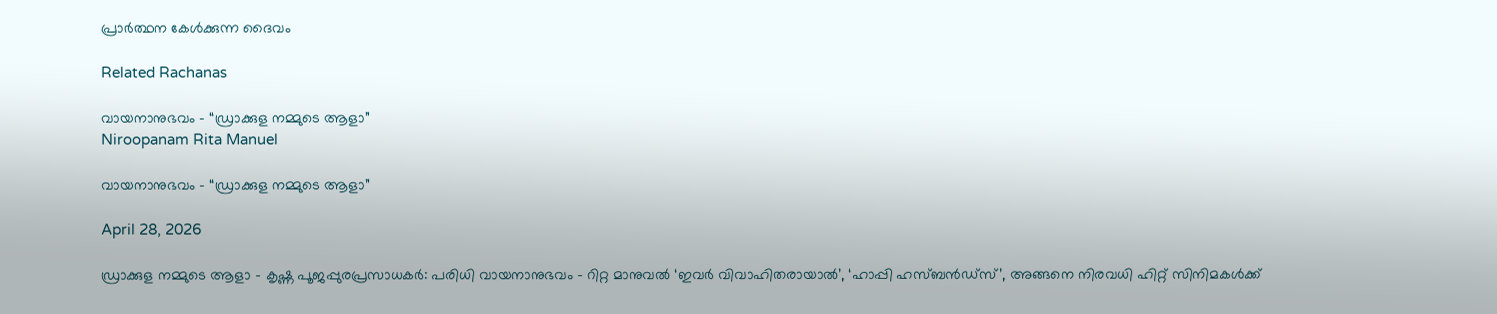പ്രാർത്ഥന കേൾക്കുന്ന ദൈവം

Related Rachanas

വായനാനുഭവം – “ഡ്രാക്കുള നമ്മുടെ ആളാ”
Niroopanam Rita Manuel

വായനാനുഭവം – “ഡ്രാക്കുള നമ്മുടെ ആളാ”

April 28, 2026

ഡ്രാക്കുള നമ്മുടെ ആളാ - കൃഷ്ണ പൂജപ്പുരപ്രസാധകർ: പരിധി വായനാനുഭവം - റിറ്റ മാനുവൽ ‘ഇവർ വിവാഹിതരായാൽ’, ‘ഹാപ്പി ഹസ്ബൻഡ്സ്’, അങ്ങനെ നിരവധി ഹിറ്റ് സിനിമകൾക്ക്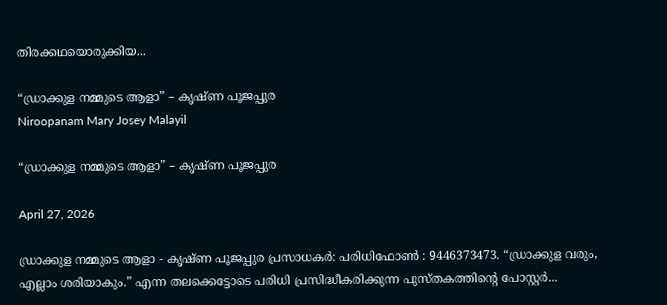തിരക്കഥയൊരുക്കിയ...

“ഡ്രാക്കുള നമ്മുടെ ആളാ” – കൃഷ്ണ പൂജപ്പുര
Niroopanam Mary Josey Malayil

“ഡ്രാക്കുള നമ്മുടെ ആളാ” – കൃഷ്ണ പൂജപ്പുര

April 27, 2026

ഡ്രാക്കുള നമ്മുടെ ആളാ - കൃഷ്ണ പൂജപ്പുര പ്രസാധകർ: പരിധിഫോൺ : 9446373473. “ഡ്രാക്കുള വരും, എല്ലാം ശരിയാകും.” എന്ന തലക്കെട്ടോടെ പരിധി പ്രസിദ്ധീകരിക്കുന്ന പുസ്തകത്തിൻ്റെ പോസ്റ്റർ...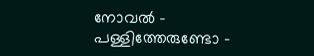നോവൽ – പള്ളിത്തേരുണ്ടോ –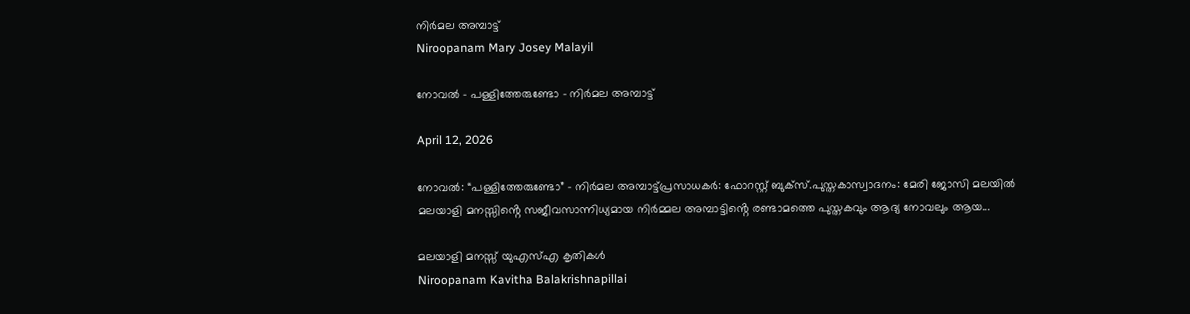നിർമല അമ്പാട്ട്
Niroopanam Mary Josey Malayil

നോവൽ – പള്ളിത്തേരുണ്ടോ – നിർമല അമ്പാട്ട്

April 12, 2026

നോവൽ: “പള്ളിത്തേരുണ്ടോ” - നിർമല അമ്പാട്ട്പ്രസാധകർ: ഫോറസ്റ്റ് ബുക്സ്.പുസ്തകാസ്വാദനം: മേരി ജോസി മലയിൽ മലയാളി മനസ്സിൻ്റെ സജീവസാന്നിധ്യമായ നിർമ്മല അമ്പാട്ടിൻ്റെ രണ്ടാമത്തെ പുസ്തകവും ആദ്യ നോവലും ആയ...

മലയാളി മനസ്സ് യുഎസ്എ കൃതികൾ
Niroopanam Kavitha Balakrishnapillai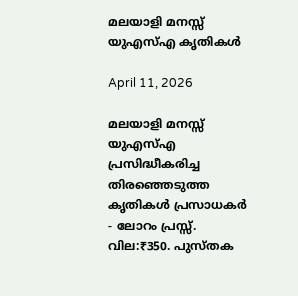മലയാളി മനസ്സ് യുഎസ്എ കൃതികൾ

April 11, 2026

മലയാളി മനസ്സ് യുഎസ്എ പ്രസിദ്ധീകരിച്ച തിരഞ്ഞെടുത്ത കൃതികൾ പ്രസാധകർ - ലോറം പ്രസ്സ്. വില:₹350. പുസ്തക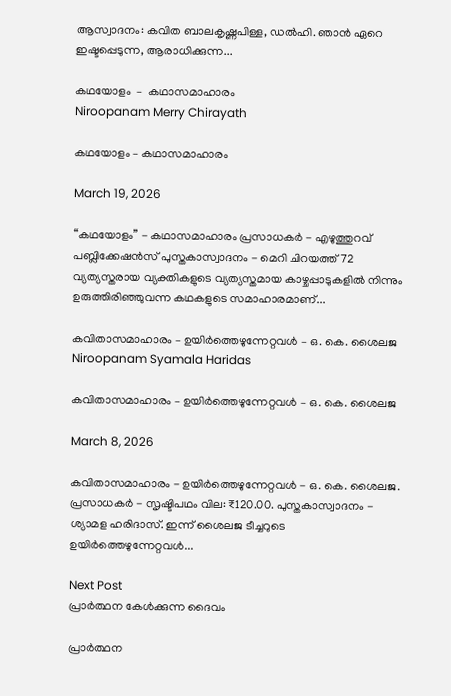ആസ്വാദനം: കവിത ബാലകൃഷ്ണപിള്ള, ഡൽഹി. ഞാൻ ഏറെ ഇഷ്ടപ്പെടുന്ന, ആരാധിക്കുന്ന...

കഥയോളം  –  കഥാസമാഹാരം
Niroopanam Merry Chirayath

കഥയോളം – കഥാസമാഹാരം

March 19, 2026

“കഥയോളം” - കഥാസമാഹാരം പ്രസാധകർ - എഴുത്തുറവ് പബ്ലിക്കേഷൻസ് പുസ്തകാസ്വാദനം - മെറി ചിറയത്ത് 72 വ്യത്യസ്തരായ വ്യക്തികളുടെ വ്യത്യസ്തമായ കാഴ്ചപ്പാടുകളിൽ നിന്നും ഉരുത്തിരിഞ്ഞുവന്ന കഥകളുടെ സമാഹാരമാണ്...

കവിതാസമാഹാരം – ഉയിർത്തെഴുന്നേറ്റവൾ – ഒ. കെ. ശൈലജ
Niroopanam Syamala Haridas

കവിതാസമാഹാരം – ഉയിർത്തെഴുന്നേറ്റവൾ – ഒ. കെ. ശൈലജ

March 8, 2026

കവിതാസമാഹാരം - ഉയിർത്തെഴുന്നേറ്റവൾ - ഒ. കെ. ശൈലജ. പ്രസാധകർ - സൃഷ്ടിപഥം വില: ₹120.00. പുസ്തകാസ്വാദനം - ശ്യാമള ഹരിദാസ്. ഇന്ന് ശൈലജ ടീച്ചറുടെ ഉയിർത്തെഴുന്നേറ്റവൾ...

Next Post
പ്രാർത്ഥന കേൾക്കുന്ന ദൈവം

പ്രാർത്ഥന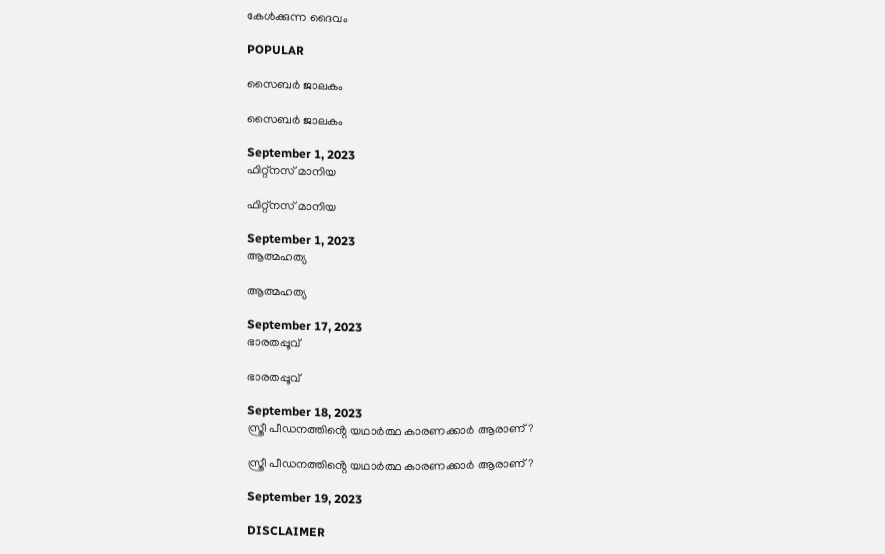കേൾക്കുന്ന ദൈവം

POPULAR

സൈബർ ജാലകം

സൈബർ ജാലകം

September 1, 2023
ഫിറ്റ്നസ് മാനിയ

ഫിറ്റ്നസ് മാനിയ

September 1, 2023
ആത്മഹത്യ

ആത്മഹത്യ

September 17, 2023
ഭാരതപ്പൂവ്

ഭാരതപ്പൂവ്

September 18, 2023
സ്ത്രീ പീഡനത്തിൻ്റെ യഥാര്‍ത്ഥ കാരണക്കാർ ആരാണ്?

സ്ത്രീ പീഡനത്തിൻ്റെ യഥാര്‍ത്ഥ കാരണക്കാർ ആരാണ്?

September 19, 2023

DISCLAIMER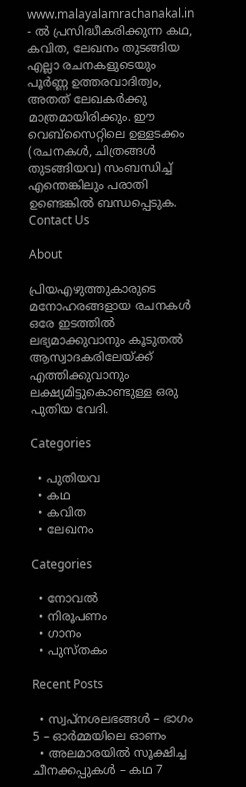www.malayalamrachanakal.in - ല്‍ പ്രസിദ്ധീകരിക്കുന്ന കഥ, കവിത, ലേഖനം തുടങ്ങിയ എല്ലാ രചനകളുടെയും പൂർണ്ണ ഉത്തരവാദിത്വം, അതത് ലേഖകര്‍ക്കു മാത്രമായിരിക്കും. ഈ വെബ്‌സൈറ്റിലെ ഉള്ളടക്കം (രചനകൾ, ചിത്രങ്ങൾ തുടങ്ങിയവ) സംബന്ധിച്ച് എന്തെങ്കിലും പരാതി ഉണ്ടെങ്കിൽ ബന്ധപ്പെടുക.
Contact Us

About

പ്രിയഎഴുത്തുകാരുടെ മനോഹരങ്ങളായ രചനകൾ ഒരേ ഇടത്തിൽ ലഭ്യമാക്കുവാനും കൂടുതൽ ആസ്വാദകരിലേയ്ക്ക് എത്തിക്കുവാനും ലക്ഷ്യമിട്ടുകൊണ്ടുള്ള ഒരു പുതിയ വേദി.

Categories

  • പുതിയവ
  • കഥ
  • കവിത
  • ലേഖനം

Categories

  • നോവൽ
  • നിരൂപണം
  • ഗാനം
  • പുസ്തകം

Recent Posts

  • സ്വപ്നശലഭങ്ങൾ – ഭാഗം 5 – ഓർമ്മയിലെ ഓണം
  • അലമാരയിൽ സൂക്ഷിച്ച ചീനക്കപ്പുകൾ – കഥ 7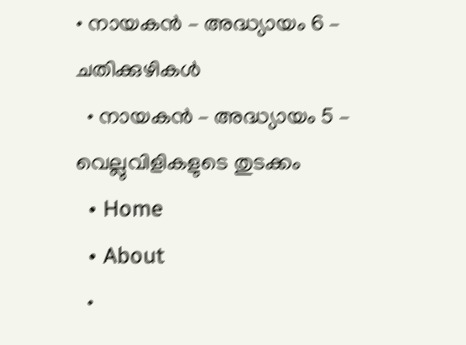• നായകൻ – അദ്ധ്യായം 6 – ചതിക്കുഴികൾ
  • നായകൻ – അദ്ധ്യായം 5 – വെല്ലുവിളികളുടെ തുടക്കം
  • Home
  • About
  •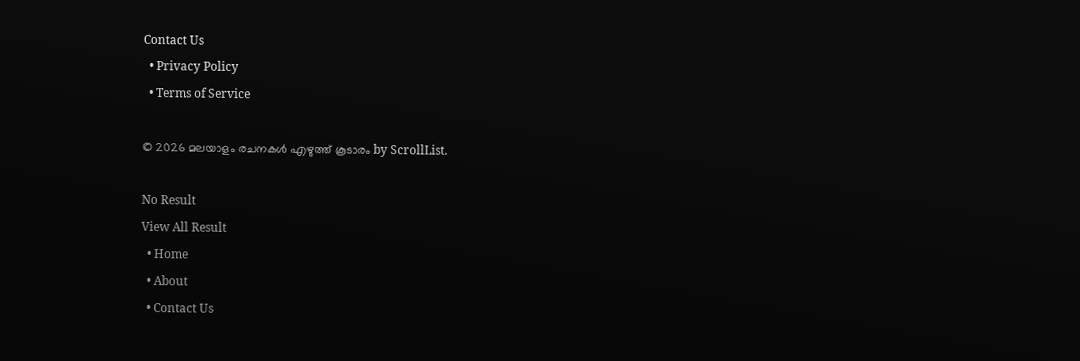Contact Us
  • Privacy Policy
  • Terms of Service

© 2026 മലയാളം രചനകൾ എഴുത്ത് കൂടാരം by ScrollList.

No Result
View All Result
  • Home
  • About
  • Contact Us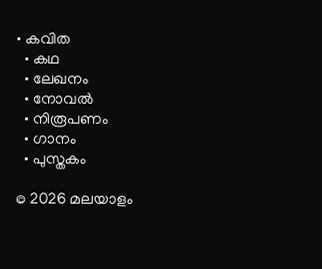• കവിത
  • കഥ
  • ലേഖനം
  • നോവൽ
  • നിരൂപണം
  • ഗാനം
  • പുസ്തകം

© 2026 മലയാളം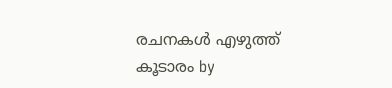രചനകൾ എഴുത്ത് കൂടാരം by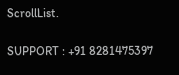ScrollList.

SUPPORT : +91 8281475397